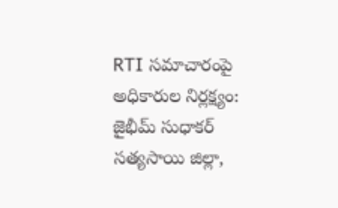RTI సమాచారంపై అధికారుల నిర్లక్ష్యం: జైభీమ్ సుధాకర్
సత్యసాయి జిల్లా,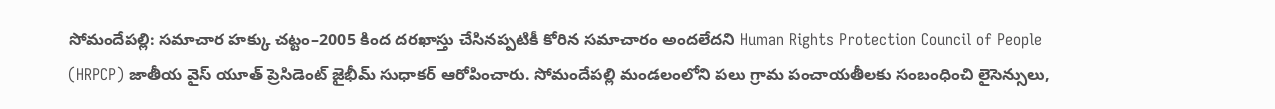సోమందేపల్లి: సమాచార హక్కు చట్టం–2005 కింద దరఖాస్తు చేసినప్పటికీ కోరిన సమాచారం అందలేదని Human Rights Protection Council of People (HRPCP) జాతీయ వైస్ యూత్ ప్రెసిడెంట్ జైభీమ్ సుధాకర్ ఆరోపించారు. సోమందేపల్లి మండలంలోని పలు గ్రామ పంచాయతీలకు సంబంధించి లైసెన్సులు,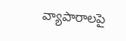వ్యాపారాలపై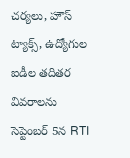చర్యలు, హౌస్ ట్యాక్స్, ఉద్యోగుల ఐడీల తదితర వివరాలను సెప్టెంబర్ 5న RTI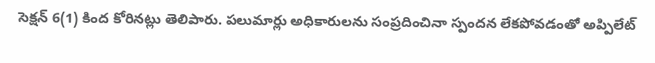సెక్షన్ 6(1) కింద కోరినట్లు తెలిపారు. పలుమార్లు అధికారులను సంప్రదించినా స్పందన లేకపోవడంతో అప్పిలేట్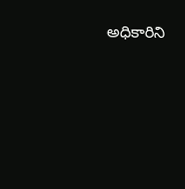అధికారిని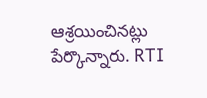ఆశ్రయించినట్లు పేర్కొన్నారు. RTI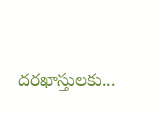దరఖాస్తులకు...